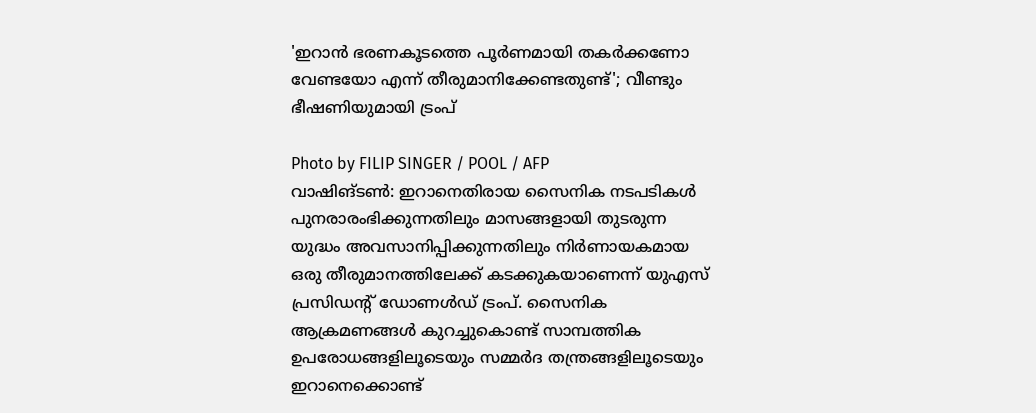'ഇറാൻ ഭരണകൂടത്തെ പൂർണമായി തകർക്കണോ വേണ്ടയോ എന്ന് തീരുമാനിക്കേണ്ടതുണ്ട്'; വീണ്ടും ഭീഷണിയുമായി ട്രംപ്

Photo by FILIP SINGER / POOL / AFP
വാഷിങ്ടൺ: ഇറാനെതിരായ സൈനിക നടപടികൾ പുനരാരംഭിക്കുന്നതിലും മാസങ്ങളായി തുടരുന്ന യുദ്ധം അവസാനിപ്പിക്കുന്നതിലും നിർണായകമായ ഒരു തീരുമാനത്തിലേക്ക് കടക്കുകയാണെന്ന് യുഎസ് പ്രസിഡന്റ് ഡോണൾഡ് ട്രംപ്. സൈനിക ആക്രമണങ്ങൾ കുറച്ചുകൊണ്ട് സാമ്പത്തിക ഉപരോധങ്ങളിലൂടെയും സമ്മർദ തന്ത്രങ്ങളിലൂടെയും ഇറാനെക്കൊണ്ട്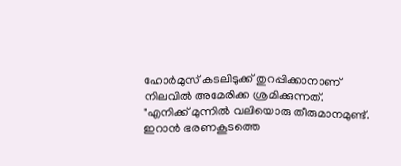ഹോർമുസ് കടലിടുക്ക് തുറപ്പിക്കാനാണ് നിലവിൽ അമേരിക്ക ശ്രമിക്കുന്നത്.
"എനിക്ക് മുന്നിൽ വലിയൊരു തീരുമാനമുണ്ട്. ഇറാൻ ഭരണകൂടത്തെ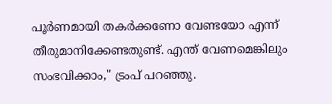പൂർണമായി തകർക്കണോ വേണ്ടയോ എന്ന് തീരുമാനിക്കേണ്ടതുണ്ട്. എന്ത് വേണമെങ്കിലും സംഭവിക്കാം," ട്രംപ് പറഞ്ഞു.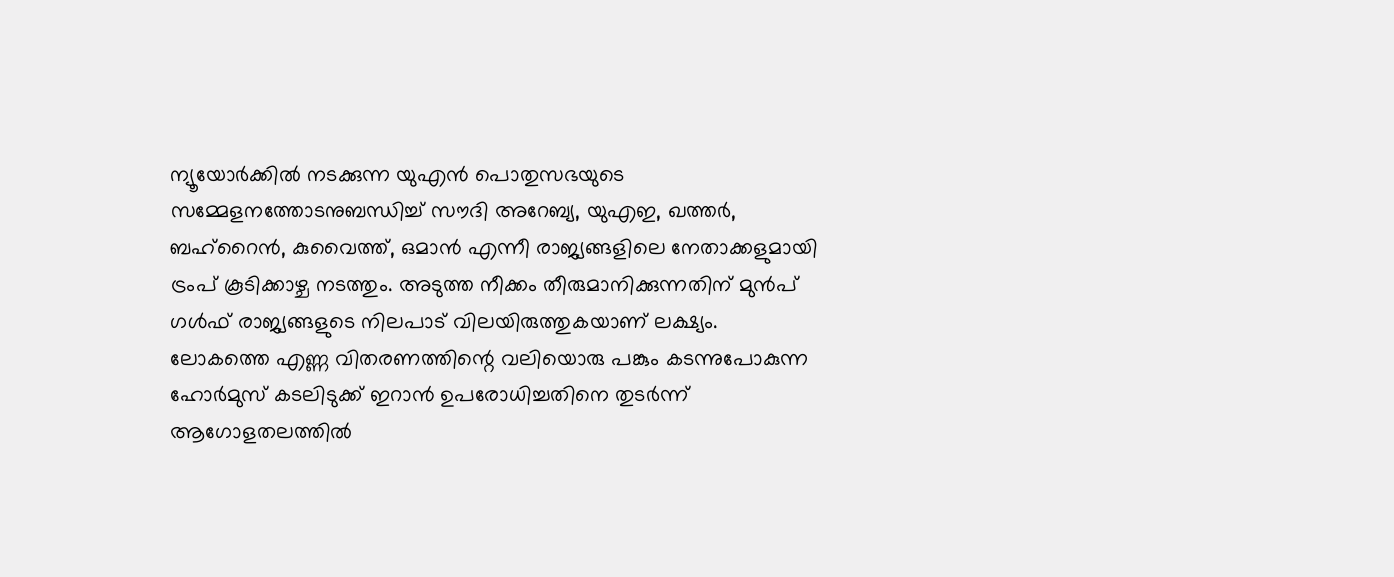ന്യൂയോർക്കിൽ നടക്കുന്ന യുഎൻ പൊതുസഭയുടെ സമ്മേളനത്തോടനുബന്ധിച്ച് സൗദി അറേബ്യ, യുഎഇ, ഖത്തർ, ബഹ്റൈൻ, കുവൈത്ത്, ഒമാൻ എന്നീ രാജ്യങ്ങളിലെ നേതാക്കളുമായി ട്രംപ് കൂടിക്കാഴ്ച നടത്തും. അടുത്ത നീക്കം തീരുമാനിക്കുന്നതിന് മുൻപ് ഗൾഫ് രാജ്യങ്ങളുടെ നിലപാട് വിലയിരുത്തുകയാണ് ലക്ഷ്യം.
ലോകത്തെ എണ്ണ വിതരണത്തിന്റെ വലിയൊരു പങ്കും കടന്നുപോകുന്ന ഹോർമുസ് കടലിടുക്ക് ഇറാൻ ഉപരോധിച്ചതിനെ തുടർന്ന് ആഗോളതലത്തിൽ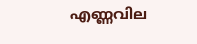എണ്ണവില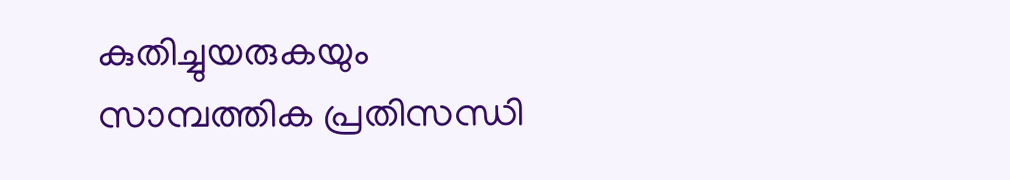കുതിച്ചുയരുകയും സാമ്പത്തിക പ്രതിസന്ധി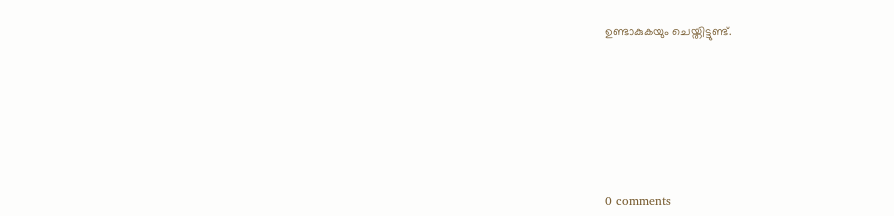ഉണ്ടാകുകയും ചെയ്തിട്ടുണ്ട്.









0 comments